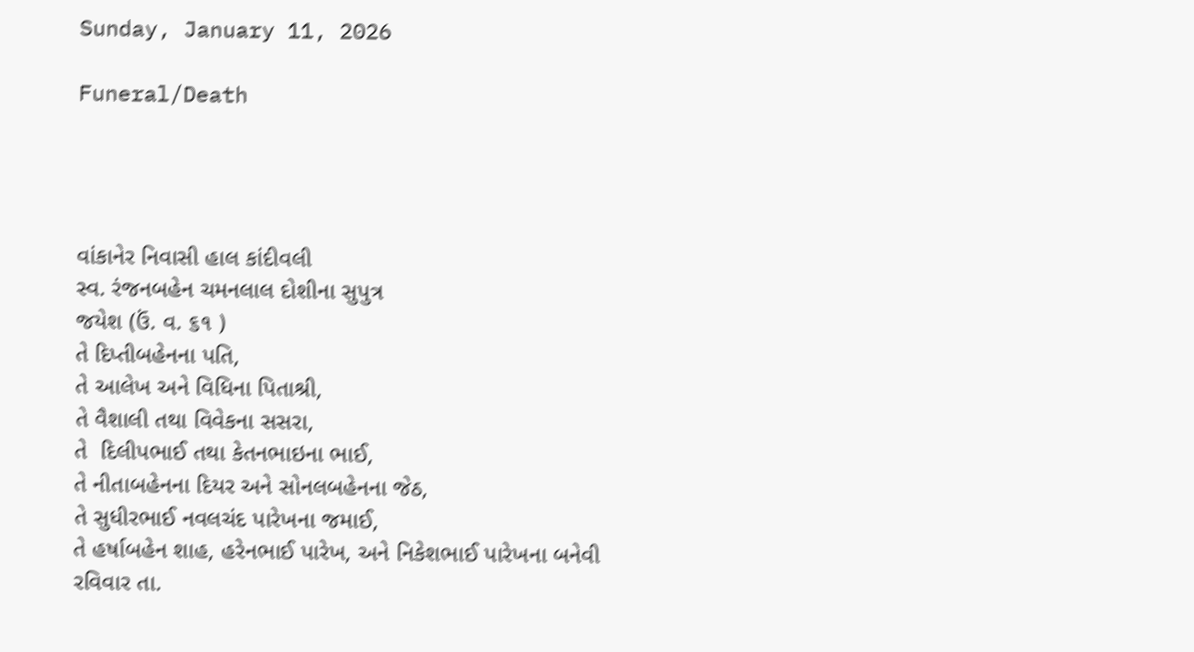Sunday, January 11, 2026

Funeral/Death




વાંકાનેર નિવાસી હાલ કાંદીવલી
સ્વ. રંજનબહેન ચમનલાલ દોશીના સુપુત્ર
જયેશ (ઉં. વ. ૬૧ )
તે દિપ્તીબહેનના પતિ,
તે આલેખ અને વિધિના પિતાશ્રી,
તે વૈશાલી તથા વિવેકના સસરા,
તે  દિલીપભાઈ તથા કેતનભાઇના ભાઈ,
તે નીતાબહેનના દિયર અને સોનલબહેનના જેઠ,
તે સુધીરભાઈ નવલચંદ પારેખના જમાઈ,
તે હર્ષાબહેન શાહ, હરેનભાઈ પારેખ, અને નિકેશભાઈ પારેખના બનેવી
રવિવાર તા.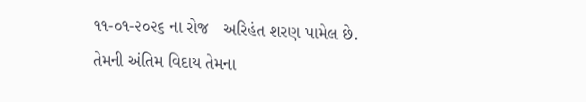૧૧-૦૧-૨૦૨૬ ના રોજ   અરિહંત શરણ પામેલ છે.
તેમની અંતિમ વિદાય તેમના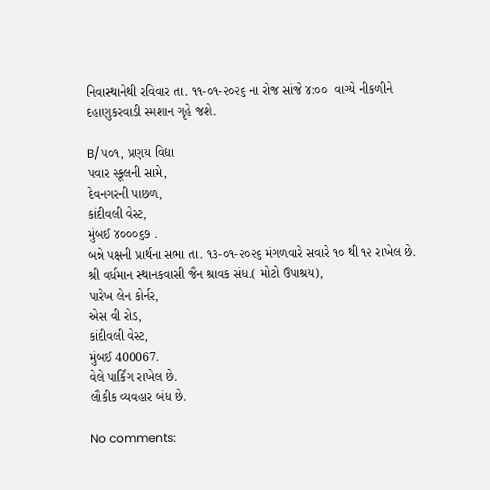નિવાસ્થાનેથી રવિવાર તા. ૧૧-૦૧-૨૦૨૬ ના રોજ સાંજે ૪:૦૦  વાગ્યે નીકળીને દહાણુકરવાડી સ્મશાન ગૃહે જશે.

B/૫૦૧, પ્રણય વિદ્યા
પવાર સ્કૂલની સામે,
દેવનગરની પાછળ,
કાંદીવલી વેસ્ટ,
મુંબઈ ૪૦૦૦૬૭ .
બન્ને પક્ષની પ્રાર્થના સભા તા. ૧૩-૦૧-૨૦૨૬ મંગળવારે સવારે ૧૦ થી ૧૨ રાખેલ છે.
શ્રી વર્ધમાન સ્થાનકવાસી જૈન શ્રાવક સંધ.( મોટો ઉપાશ્રય),
પારેખ લેન કોર્નર,
એસ વી રોડ,
કાંદીવલી વેસ્ટ,
મુંબઈ 400067.
વેલે પાર્કિંગ રાખેલ છે.
લૌકીક વ્યવહાર બંધ છે.

No comments: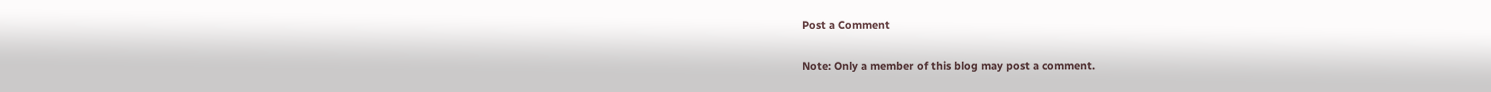Post a Comment

Note: Only a member of this blog may post a comment.